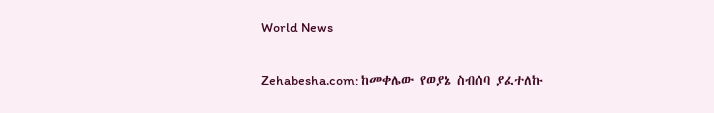World News

Zehabesha.com: ከመቀሌው የወያኔ ስብሰባ ያፈተለኩ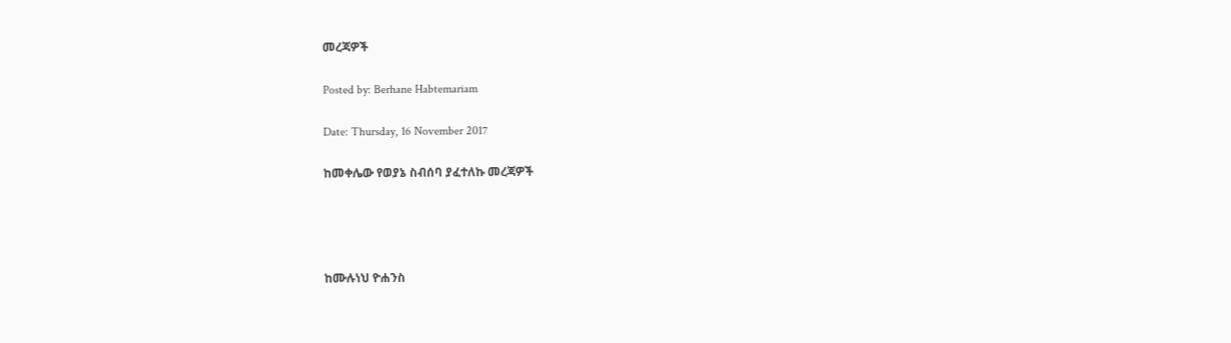መረጃዎች

Posted by: Berhane Habtemariam

Date: Thursday, 16 November 2017

ከመቀሌው የወያኔ ስብሰባ ያፈተለኩ መረጃዎች




ከሙሉነህ ዮሐንስ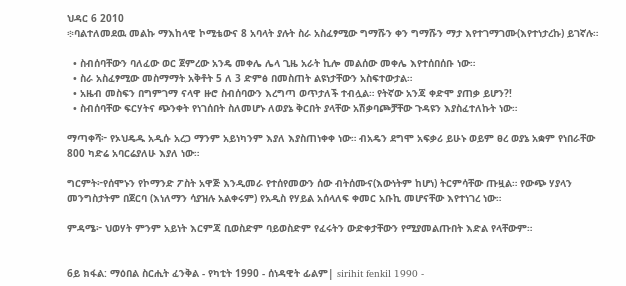ህዳር 6 2010
፨ባልተለመደዉ መልኩ ማእከላዊ ኮሚቴውና 8 አባላት ያሉት ስራ አስፈፃሚው ግማሹን ቀን ግማሹን ማታ እየተገማገሙ(እየተነታረኩ) ይገኛሉ።

  • ስብሰባቸውን ባለፈው ወር ጀምረው አንዴ መቀሌ ሌላ ጊዜ አራት ኪሎ መልሰው መቀሌ እየተሰበሰቡ ነው።
  • ስራ አስፈፃሚው መስማማት አቅቶት 5 ለ 3 ድምፅ በመስጠት ልዩነታቸውን አስፍተውታል።
  • አዜብ መስፍን በግምገማ ናላዋ ዙሮ ስብሰባውን እረግጣ ወጥታለች ተብሏል። የትኛው አንጃ ቀድሞ ያጠቃ ይሆን?!
  • ስብሰባቸው ፍርሃትና ጭንቀት የነገሰበት ስለመሆኑ ለወያኔ ቅርበት ያላቸው አሽቃባጮቻቸው ጉዳዩን እያስፈተለኩት ነው።

ማጣቀሻ፦ የኦህዴዱ አዲሱ አረጋ ማንም አይነካንም እያለ እያስጠነቀቀ ነው። ብአዴን ደግሞ አፍቃሪ ይሁኑ ወይም ፀረ ወያኔ አቋም የነበራቸው 800 ካድሬ አባርሬያለሁ እያለ ነው።

ግርምት፦የሰሞኑን የኮማንድ ፖስት አዋጅ እንዲመራ የተሰየመውን ሰው ብትሰሙና(እውነትም ከሆነ) ትርምሳቸው ጡዟል። የውጭ ሃያላን መንግስታትም በጀርባ (እነለማን ሳያዝሉ አልቀሩም) የአዲስ የሃይል አሰላለፍ ቀመር አቡኪ መሆናቸው እየተነገረ ነው።

ምዳሜ፦ ህወሃት ምንም አይነት እርምጃ ቢወስድም ባይወስድም የፈሩትን ውድቀታቸውን የሚያመልጡበት እድል የላቸውም።


6ይ ክፋል: ማዕበል ስርሒት ፈንቅል - የካቲት 1990 - ሰነዳዊት ፊልም| sirihit fenkil 1990 -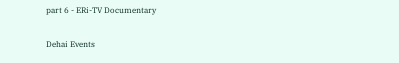part 6 - ERi-TV Documentary

Dehai Events